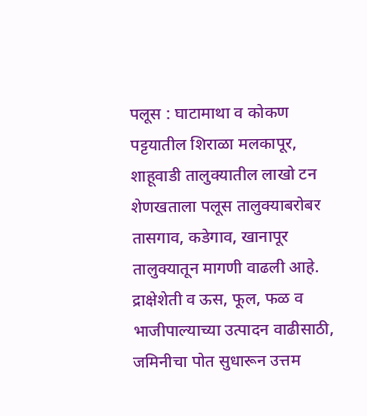पलूस : घाटामाथा व कोकण पट्टयातील शिराळा मलकापूर, शाहूवाडी तालुक्यातील लाखो टन शेणखताला पलूस तालुक्याबरोबर तासगाव, कडेगाव, खानापूर तालुक्यातून मागणी वाढली आहे.
द्राक्षेशेती व ऊस, फूल, फळ व भाजीपाल्याच्या उत्पादन वाढीसाठी, जमिनीचा पोत सुधारून उत्तम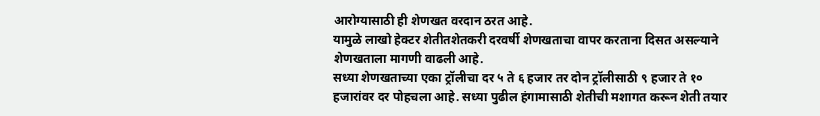आरोग्यासाठी ही शेणखत वरदान ठरत आहे.
यामुळे लाखो हेक्टर शेतीतशेतकरी दरवर्षी शेणखताचा वापर करताना दिसत असल्याने शेणखताला मागणी वाढली आहे.
सध्या शेणखताच्या एका ट्रॉलीचा दर ५ ते ६ हजार तर दोन ट्रॉलीसाठी ९ हजार ते १० हजारांवर दर पोहचला आहे. सध्या पुढील हंगामासाठी शेतीची मशागत करून शेती तयार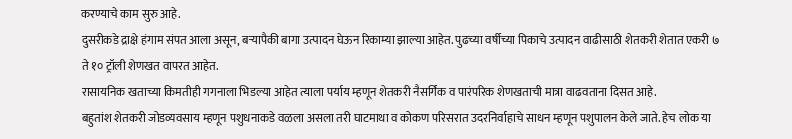करण्याचे काम सुरु आहे.
दुसरीकडे द्राक्षे हंगाम संपत आला असून, बऱ्यापैकी बागा उत्पादन घेऊन रिकाम्या झाल्या आहेत. पुढच्या वर्षीच्या पिकाचे उत्पादन वाढीसाठी शेतकरी शेतात एकरी ७ ते १० ट्रॉली शेणखत वापरत आहेत.
रासायनिक खताच्या किमतीही गगनाला भिडल्या आहेत त्याला पर्याय म्हणून शेतकरी नैसर्गिक व पारंपरिक शेणखताची मात्रा वाढवताना दिसत आहे.
बहुतांश शेतकरी जोडव्यवसाय म्हणून पशुधनाकडे वळला असला तरी घाटमाथा व कोकण परिसरात उदरनिर्वाहाचे साधन म्हणून पशुपालन केले जाते. हेच लोक या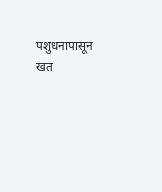पशुधनापासून खत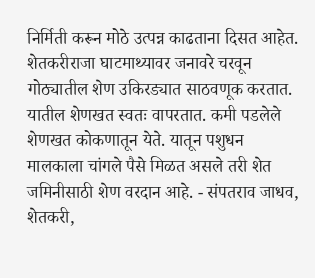निर्मिती करून मोठे उत्पन्न काढताना दिसत आहेत.
शेतकरीराजा घाटमाथ्यावर जनावरे चरवून गोठ्यातील शेण उकिरड्यात साठवणूक करतात. यातील शेणखत स्वतः वापरतात. कमी पडलेले शेणखत कोकणातून येते. यातून पशुधन मालकाला चांगले पैसे मिळत असले तरी शेत जमिनीसाठी शेण वरदान आहे. - संपतराव जाधव, शेतकरी,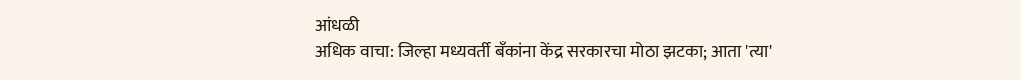आंधळी
अधिक वाचा: जिल्हा मध्यवर्ती बँकांना केंद्र सरकारचा मोठा झटका; आता 'त्या'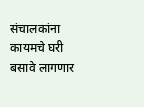संचालकांना कायमचे घरी बसावे लागणार